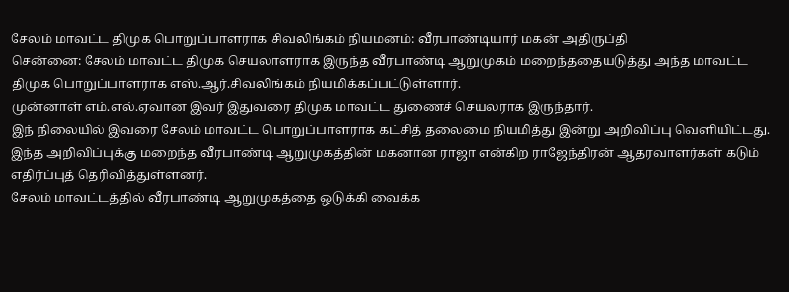சேலம் மாவட்ட திமுக பொறுப்பாளராக சிவலிங்கம் நியமனம்: வீரபாண்டியார் மகன் அதிருப்தி
சென்னை: சேலம் மாவட்ட திமுக செயலாளராக இருந்த வீரபாண்டி ஆறுமுகம் மறைந்ததையடுத்து அந்த மாவட்ட திமுக பொறுப்பாளராக எஸ்.ஆர்.சிவலிங்கம் நியமிக்கப்பட்டுள்ளார்.
முன்னாள் எம்.எல்.ஏவான இவர் இதுவரை திமுக மாவட்ட துணைச் செயலராக இருந்தார்.
இந் நிலையில் இவரை சேலம் மாவட்ட பொறுப்பாளராக கட்சித் தலைமை நியமித்து இன்று அறிவிப்பு வெளியிட்டது.
இந்த அறிவிப்புக்கு மறைந்த வீரபாண்டி ஆறுமுகத்தின் மகனான ராஜா என்கிற ராஜேந்திரன் ஆதரவாளர்கள் கடும் எதிர்ப்புத் தெரிவித்துள்ளனர்.
சேலம் மாவட்டத்தில் வீரபாண்டி ஆறுமுகத்தை ஒடுக்கி வைக்க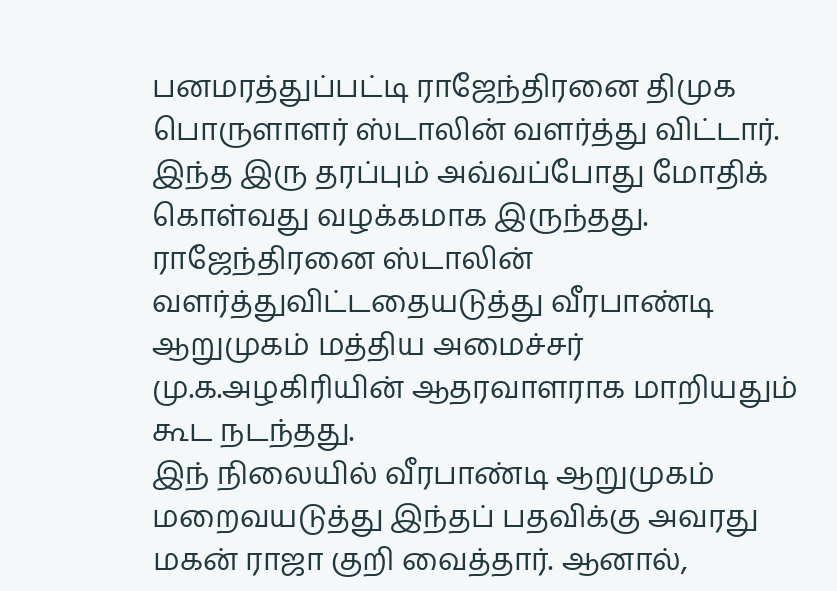பனமரத்துப்பட்டி ராஜேந்திரனை திமுக பொருளாளர் ஸ்டாலின் வளர்த்து விட்டார். இந்த இரு தரப்பும் அவ்வப்போது மோதிக் கொள்வது வழக்கமாக இருந்தது.
ராஜேந்திரனை ஸ்டாலின் வளர்த்துவிட்டதையடுத்து வீரபாண்டி ஆறுமுகம் மத்திய அமைச்சர் மு.க.அழகிரியின் ஆதரவாளராக மாறியதும் கூட நடந்தது.
இந் நிலையில் வீரபாண்டி ஆறுமுகம் மறைவயடுத்து இந்தப் பதவிக்கு அவரது மகன் ராஜா குறி வைத்தார். ஆனால்,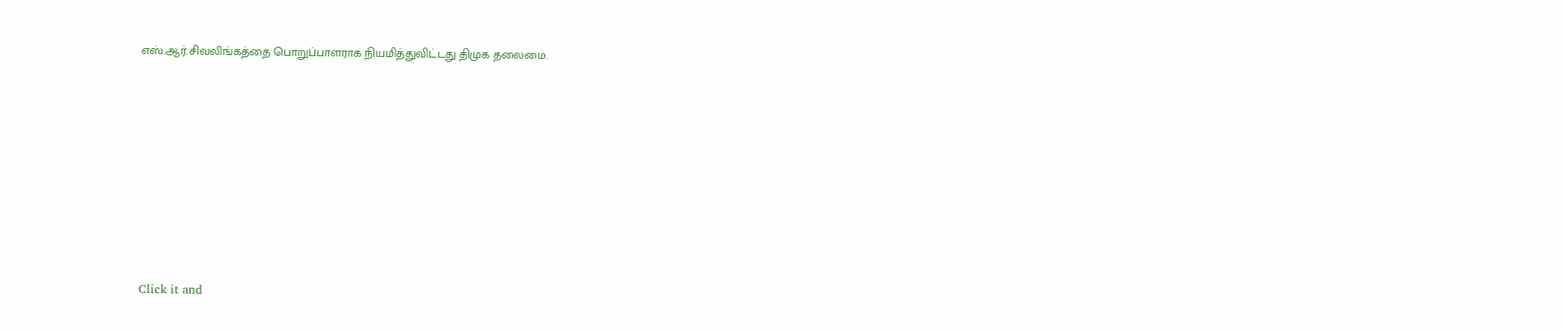எஸ்.ஆர்.சிவலிங்கத்தை பொறுப்பாளராக நியமித்துவிட்டது திமுக தலைமை.












Click it and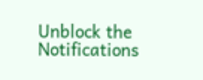Unblock the Notifications